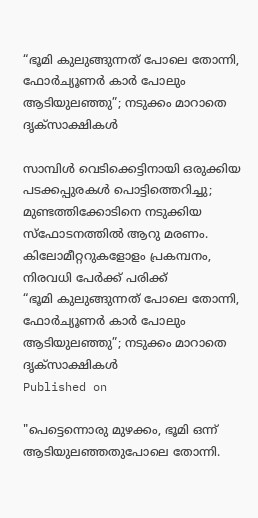“ഭൂമി കുലുങ്ങുന്നത് പോലെ തോന്നി, ഫോർച്യൂണർ കാർ പോലും ആടിയുലഞ്ഞു”; നടുക്കം മാറാതെ ദൃക്‌സാക്ഷികൾ

സാമ്പിൾ വെടിക്കെട്ടിനായി ഒരുക്കിയ പടക്കപ്പുരകൾ പൊട്ടിത്തെറിച്ചു; മുണ്ടത്തിക്കോടിനെ നടുക്കിയ സ്ഫോടനത്തിൽ ആറു മരണം. കിലോമീറ്ററുകളോളം പ്രകമ്പനം, നിരവധി പേർക്ക് പരിക്ക്
“ഭൂമി കുലുങ്ങുന്നത് പോലെ തോന്നി, ഫോർച്യൂണർ കാർ പോലും ആടിയുലഞ്ഞു”; നടുക്കം മാറാതെ ദൃക്‌സാക്ഷികൾ
Published on

"പെട്ടെന്നൊരു മുഴക്കം, ഭൂമി ഒന്ന് ആടിയുലഞ്ഞതുപോലെ തോന്നി.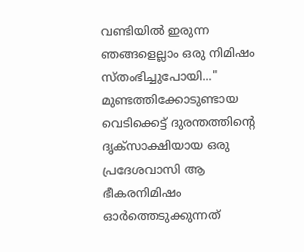വണ്ടിയിൽ ഇരുന്ന ഞങ്ങളെല്ലാം ഒരു നിമിഷം സ്തംഭിച്ചുപോയി..." മുണ്ടത്തിക്കോടുണ്ടായ വെടിക്കെട്ട് ദുരന്തത്തിന്റെ ദൃക്‌സാക്ഷിയായ ഒരു പ്രദേശവാസി ആ ഭീകരനിമിഷം ഓർത്തെടുക്കുന്നത്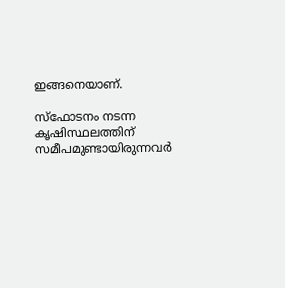ഇങ്ങനെയാണ്.

സ്ഫോടനം നടന്ന കൃഷിസ്ഥലത്തിന് സമീപമുണ്ടായിരുന്നവർ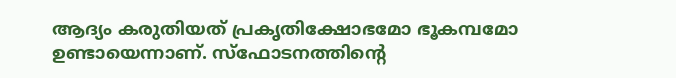ആദ്യം കരുതിയത് പ്രകൃതിക്ഷോഭമോ ഭൂകമ്പമോ ഉണ്ടായെന്നാണ്. സ്ഫോടനത്തിന്റെ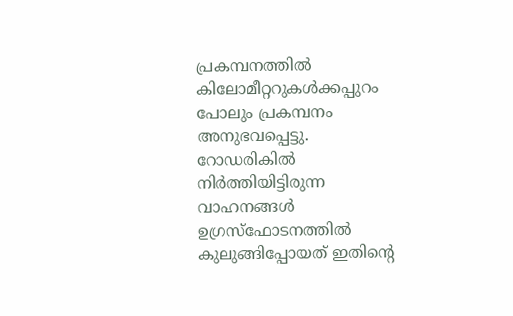പ്രകമ്പനത്തിൽ കിലോമീറ്ററുകൾക്കപ്പുറം പോലും പ്രകമ്പനം അനുഭവപ്പെട്ടു. റോഡരികിൽ നിർത്തിയിട്ടിരുന്ന വാഹനങ്ങൾ ഉഗ്രസ്ഫോടനത്തിൽ കുലുങ്ങിപ്പോയത് ഇതിന്റെ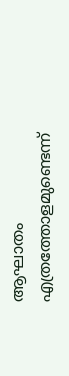ആഘാതം എത്രത്തോളമുണ്ടെന്ന്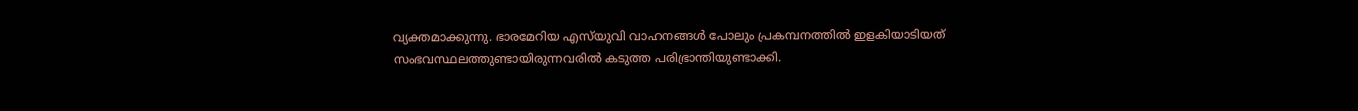വ്യക്തമാക്കുന്നു. ഭാരമേറിയ എസ്‌യുവി വാഹനങ്ങൾ പോലും പ്രകമ്പനത്തിൽ ഇളകിയാടിയത് സംഭവസ്ഥലത്തുണ്ടായിരുന്നവരിൽ കടുത്ത പരിഭ്രാന്തിയുണ്ടാക്കി.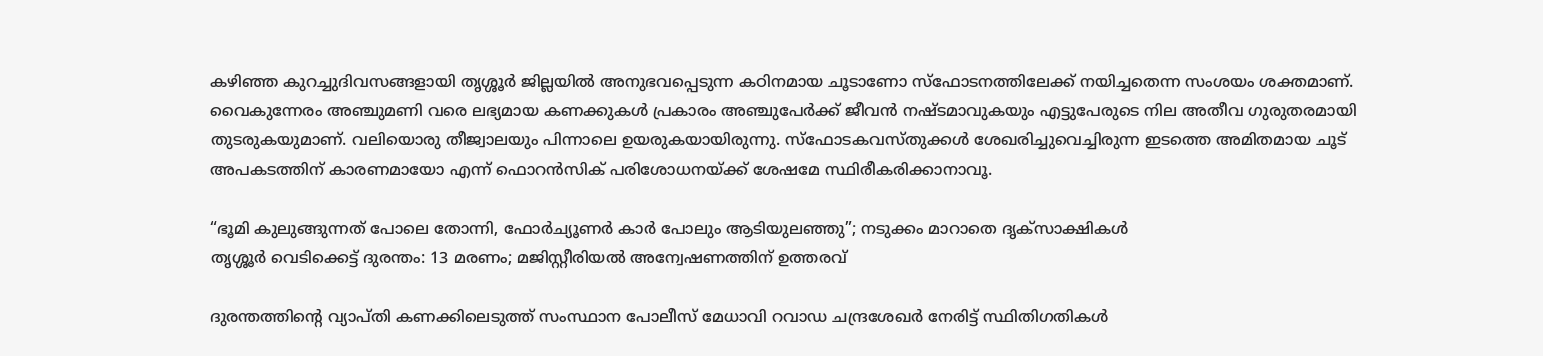കഴിഞ്ഞ കുറച്ചുദിവസങ്ങളായി തൃശ്ശൂർ ജില്ലയിൽ അനുഭവപ്പെടുന്ന കഠിനമായ ചൂടാണോ സ്ഫോടനത്തിലേക്ക് നയിച്ചതെന്ന സംശയം ശക്തമാണ്. വൈകുന്നേരം അഞ്ചുമണി വരെ ലഭ്യമായ കണക്കുകൾ പ്രകാരം അഞ്ചുപേർക്ക് ജീവൻ നഷ്ടമാവുകയും എട്ടുപേരുടെ നില അതീവ ഗുരുതരമായി തുടരുകയുമാണ്. വലിയൊരു തീജ്വാലയും പിന്നാലെ ഉയരുകയായിരുന്നു. സ്ഫോടകവസ്തുക്കൾ ശേഖരിച്ചുവെച്ചിരുന്ന ഇടത്തെ അമിതമായ ചൂട് അപകടത്തിന് കാരണമായോ എന്ന് ഫൊറൻസിക് പരിശോധനയ്ക്ക് ശേഷമേ സ്ഥിരീകരിക്കാനാവൂ.

“ഭൂമി കുലുങ്ങുന്നത് പോലെ തോന്നി, ഫോർച്യൂണർ കാർ പോലും ആടിയുലഞ്ഞു”; നടുക്കം മാറാതെ ദൃക്‌സാക്ഷികൾ
തൃശ്ശൂർ വെടിക്കെട്ട് ദുരന്തം: 13 മരണം; മജിസ്റ്റീരിയൽ അന്വേഷണത്തിന് ഉത്തരവ്

ദുരന്തത്തിന്റെ വ്യാപ്തി കണക്കിലെടുത്ത് സംസ്ഥാന പോലീസ് മേധാവി റവാഡ ചന്ദ്രശേഖർ നേരിട്ട് സ്ഥിതിഗതികൾ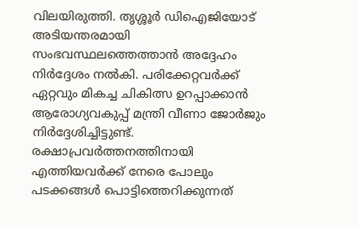വിലയിരുത്തി. തൃശ്ശൂർ ഡിഐജിയോട് അടിയന്തരമായി സംഭവസ്ഥലത്തെത്താൻ അദ്ദേഹം നിർദ്ദേശം നൽകി. പരിക്കേറ്റവർക്ക് ഏറ്റവും മികച്ച ചികിത്സ ഉറപ്പാക്കാൻ ആരോഗ്യവകുപ്പ് മന്ത്രി വീണാ ജോർജും നിർദ്ദേശിച്ചിട്ടുണ്ട്. രക്ഷാപ്രവർത്തനത്തിനായി എത്തിയവർക്ക് നേരെ പോലും പടക്കങ്ങൾ പൊട്ടിത്തെറിക്കുന്നത്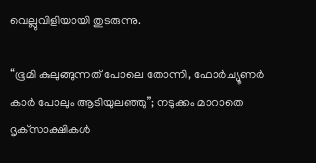വെല്ലുവിളിയായി തുടരുന്നു.

“ഭൂമി കുലുങ്ങുന്നത് പോലെ തോന്നി, ഫോർച്യൂണർ കാർ പോലും ആടിയുലഞ്ഞു”; നടുക്കം മാറാതെ ദൃക്‌സാക്ഷികൾ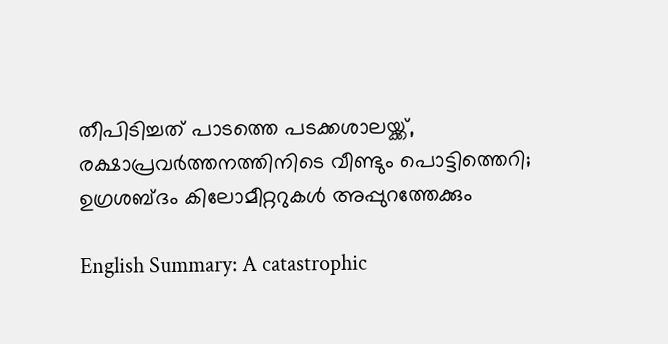തീപിടിച്ചത് പാടത്തെ പടക്കശാലയ്ക്ക്, രക്ഷാപ്രവർത്തനത്തിനിടെ വീണ്ടും പൊട്ടിത്തെറി; ഉഗ്രശബ്ദം കിലോമീറ്ററുകൾ അപ്പുറത്തേക്കും

English Summary: A catastrophic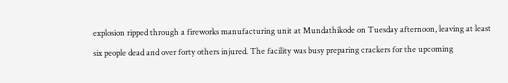explosion ripped through a fireworks manufacturing unit at Mundathikode on Tuesday afternoon, leaving at least six people dead and over forty others injured. The facility was busy preparing crackers for the upcoming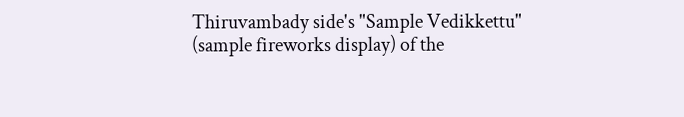Thiruvambady side's "Sample Vedikkettu" (sample fireworks display) of the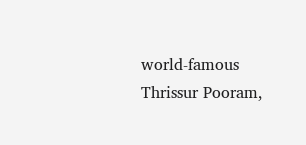world-famous Thrissur Pooram,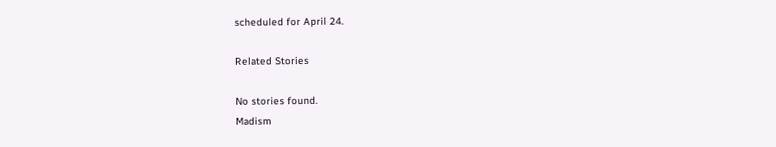scheduled for April 24.

Related Stories

No stories found.
Madism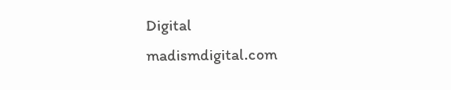Digital
madismdigital.com